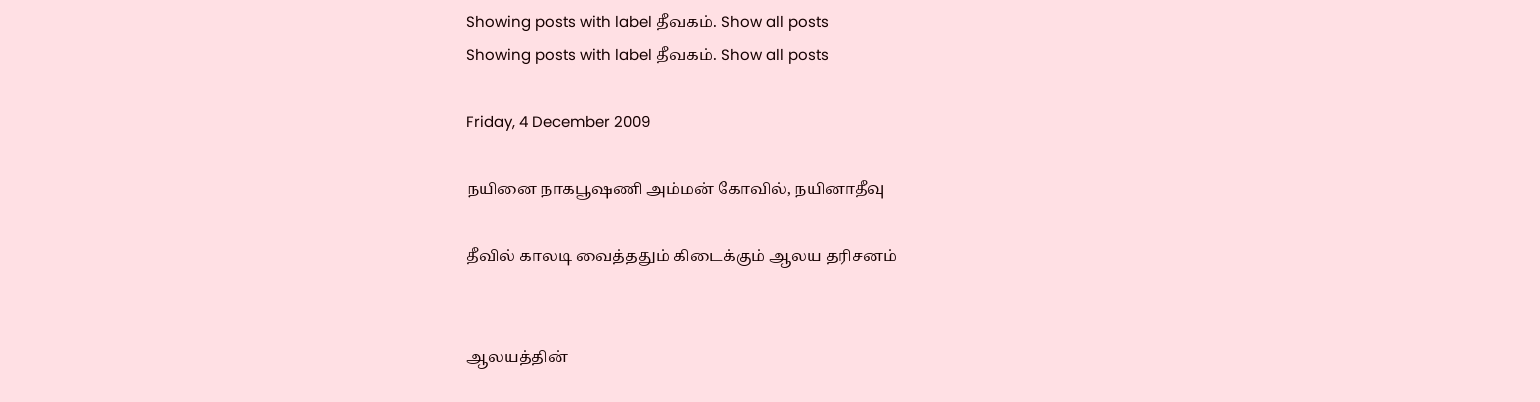Showing posts with label தீவகம். Show all posts
Showing posts with label தீவகம். Show all posts

Friday, 4 December 2009

நயினை நாகபூஷணி அம்மன் கோவில், நயினாதீவு

தீவில் காலடி வைத்ததும் கிடைக்கும் ஆலய தரிசனம்


ஆலயத்தின்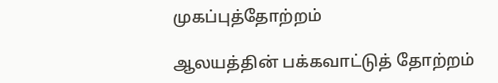முகப்புத்தோற்றம்

ஆலயத்தின் பக்கவாட்டுத் தோற்றம்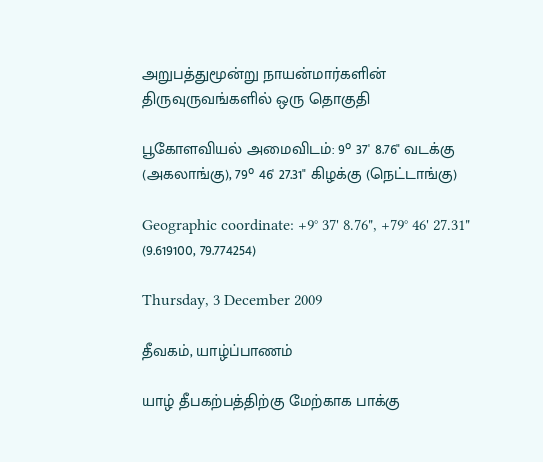அறுபத்துமூன்று நாயன்மார்களின் திருவுருவங்களில் ஒரு தொகுதி

பூகோளவியல் அமைவிடம்: 9° 37' 8.76" வடக்கு (அகலாங்கு), 79° 46' 27.31" கிழக்கு (நெட்டாங்கு)

Geographic coordinate: +9° 37' 8.76", +79° 46' 27.31" (9.619100, 79.774254)

Thursday, 3 December 2009

தீவகம், யாழ்ப்பாணம்

யாழ் தீபகற்பத்திற்கு மேற்காக பாக்கு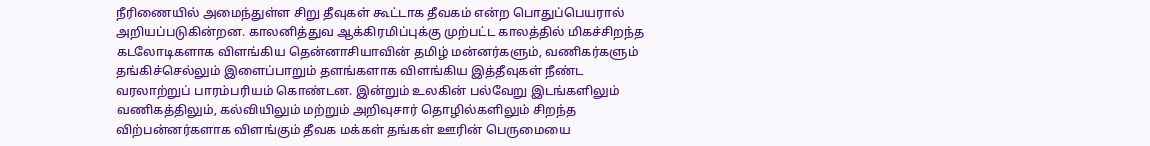நீரிணையில் அமைந்துள்ள சிறு தீவுகள் கூட்டாக தீவகம் என்ற பொதுப்பெயரால் அறியப்படுகின்றன. காலனித்துவ ஆக்கிரமிப்புக்கு முற்பட்ட காலத்தில் மிகச்சிறந்த கடலோடிகளாக விளங்கிய தென்னாசியாவின் தமிழ் மன்னர்களும், வணிகர்களும் தங்கிச்செல்லும் இளைப்பாறும் தளங்களாக விளங்கிய இத்தீவுகள் நீண்ட வரலாற்றுப் பாரம்பரியம் கொண்டன. இன்றும் உலகின் பல்வேறு இடங்களிலும் வணிகத்திலும், கல்வியிலும் மற்றும் அறிவுசார் தொழில்களிலும் சிறந்த விற்பன்னர்களாக விளங்கும் தீவக மக்கள் தங்கள் ஊரின் பெருமையை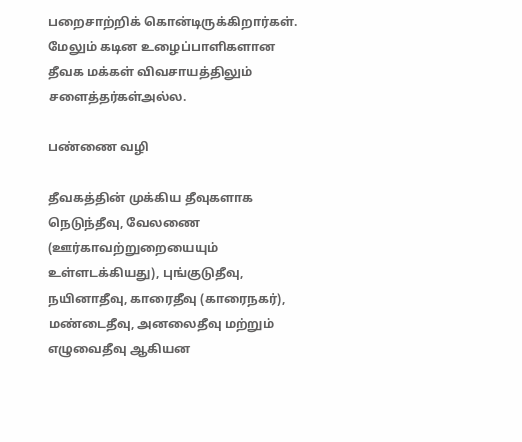பறைசாற்றிக் கொன்டிருக்கிறார்கள். மேலும் கடின உழைப்பாளிகளான தீவக மக்கள் விவசாயத்திலும் சளைத்தர்கள்அல்ல.

பண்ணை வழி

தீவகத்தின் முக்கிய தீவுகளாக நெடுந்தீவு, வேலணை (ஊர்காவற்றுறையையும் உள்ளடக்கியது), புங்குடுதீவு, நயினாதீவு, காரைதீவு (காரைநகர்), மண்டைதீவு, அனலைதீவு மற்றும் எழுவைதீவு ஆகியன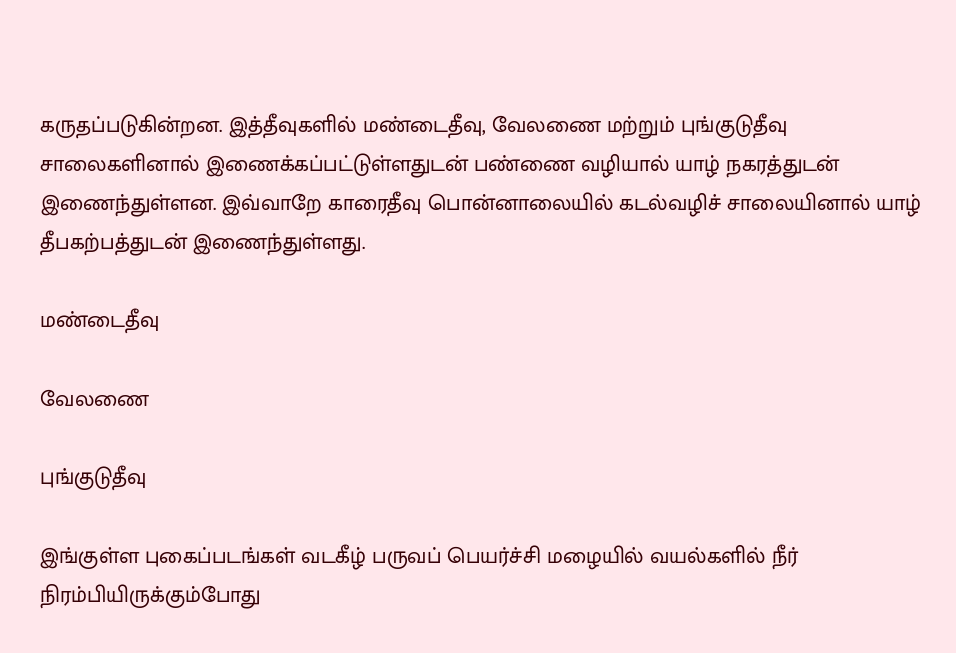கருதப்படுகின்றன. இத்தீவுகளில் மண்டைதீவு, வேலணை மற்றும் புங்குடுதீவு சாலைகளினால் இணைக்கப்பட்டுள்ளதுடன் பண்ணை வழியால் யாழ் நகரத்துடன் இணைந்துள்ளன. இவ்வாறே காரைதீவு பொன்னாலையில் கடல்வழிச் சாலையினால் யாழ் தீபகற்பத்துடன் இணைந்துள்ளது.

மண்டைதீவு

வேலணை

புங்குடுதீவு

இங்குள்ள புகைப்படங்கள் வடகீழ் பருவப் பெயர்ச்சி மழையில் வயல்களில் நீர் நிரம்பியிருக்கும்போது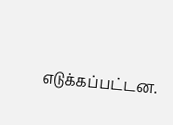எடுக்கப்பட்டன.